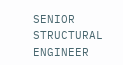SENIOR STRUCTURAL ENGINEER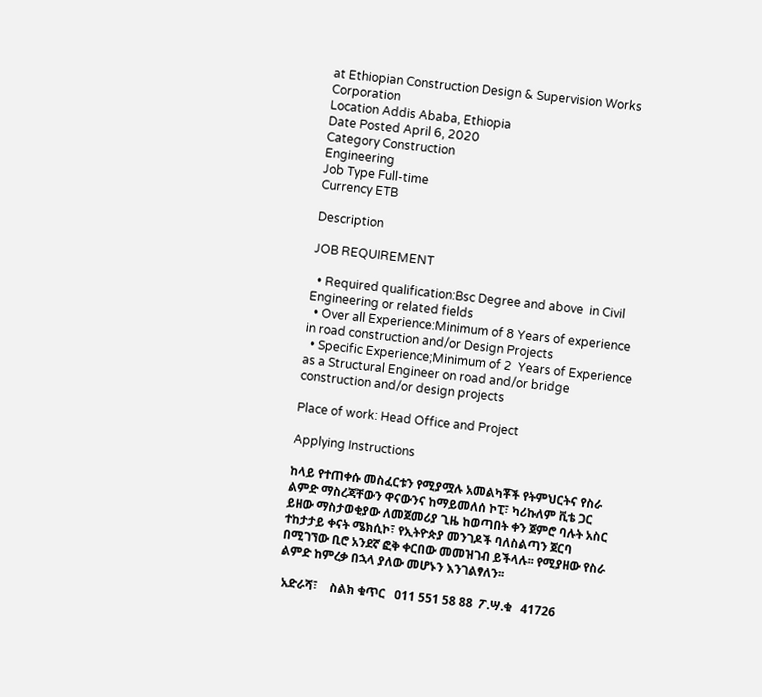at Ethiopian Construction Design & Supervision Works Corporation
Location Addis Ababa, Ethiopia
Date Posted April 6, 2020
Category Construction
Engineering
Job Type Full-time
Currency ETB

Description

JOB REQUIREMENT

  • Required qualification:Bsc Degree and above  in Civil Engineering or related fields
  • Over all Experience:Minimum of 8 Years of experience in road construction and/or Design Projects
  • Specific Experience;Minimum of 2  Years of Experience as a Structural Engineer on road and/or bridge construction and/or design projects

Place of work: Head Office and Project

Applying Instructions

ከላይ የተጠቀሱ መስፈርቱን የሚያሟሉ አመልካቾች የትምህርትና የስራ ልምድ ማስረጃቸውን ዋናውንና ከማይመለሰ ኮፒ፣ ካሪኩለም ቪቴ ጋር ይዘው ማስታወቂያው ለመጀመሪያ ጊዜ ከወጣበት ቀን ጀምሮ ባሉት አስር ተከታታይ ቀናት ሜክሲኮ፣ የኢትዮጵያ መንገዶች ባለስልጣን ጀርባ በሚገኘው ቢሮ አንደኛ ፎቅ ቀርበው መመዝገብ ይችላሉ፡፡ የሚያዘው የስራ ልምድ ከምረቃ በኋላ ያለው መሆኑን እንገልፃለን፡፡

 አድራሻ፣    ስልክ ቁጥር   ዐ11 551 58 88  ፖ.ሣ.ቁ   41726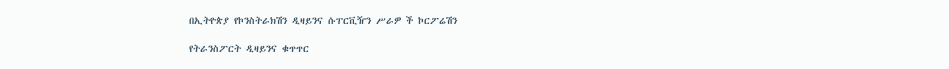በኢትዮጵያ የኮንስትራክሽን ዲዛይንና ሱፐርቪዥን ሥራዎ ች ኮርፖሬሽን

የትራንስፖርት ዲዛይንና ቁጥጥር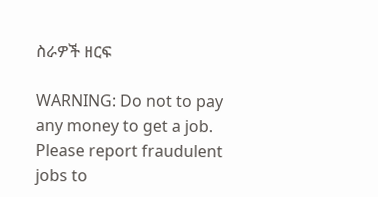ስራዎች ዘርፍ

WARNING: Do not to pay any money to get a job. Please report fraudulent jobs to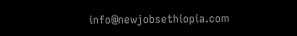info@newjobsethiopia.com